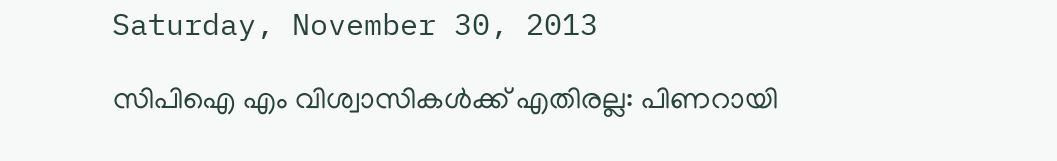Saturday, November 30, 2013

സിപിഐ എം വിശ്വാസികൾക്ക് എതിരല്ല: പിണറായി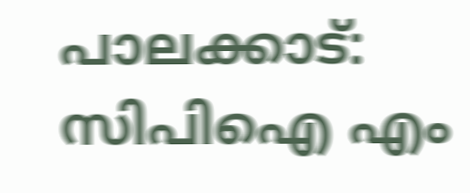പാലക്കാട്: സിപിഐ എം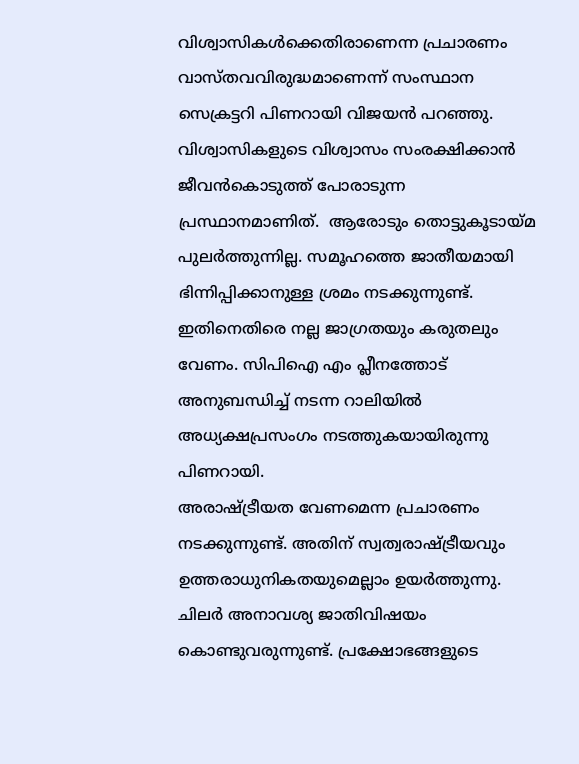വിശ്വാസികൾക്കെതിരാണെന്ന പ്രചാരണം വാസ്തവവിരുദ്ധമാണെന്ന് സംസ്ഥാന സെക്രട്ടറി പിണറായി വിജയൻ പറഞ്ഞു. വിശ്വാസികളുടെ വിശ്വാസം സംരക്ഷിക്കാൻ ജീവൻകൊടുത്ത് പോരാടുന്ന പ്രസ്ഥാനമാണിത്.  ആരോടും തൊട്ടുകൂടായ്മ പുലർത്തുന്നില്ല. സമൂഹത്തെ ജാതീയമായി ഭിന്നിപ്പിക്കാനുള്ള ശ്രമം നടക്കുന്നുണ്ട്.  ഇതിനെതിരെ നല്ല ജാഗ്രതയും കരുതലും വേണം. സിപിഐ എം പ്ലീനത്തോട് അനുബന്ധിച്ച് നടന്ന റാലിയിൽ അധ്യക്ഷപ്രസംഗം നടത്തുകയായിരുന്നു പിണറായി.
അരാഷ്ട്രീയത വേണമെന്ന പ്രചാരണം നടക്കുന്നുണ്ട്. അതിന് സ്വത്വരാഷ്ട്രീയവും ഉത്തരാധുനികതയുമെല്ലാം ഉയർത്തുന്നു. ചിലർ അനാവശ്യ ജാതിവിഷയം കൊണ്ടുവരുന്നുണ്ട്. പ്രക്ഷോഭങ്ങളുടെ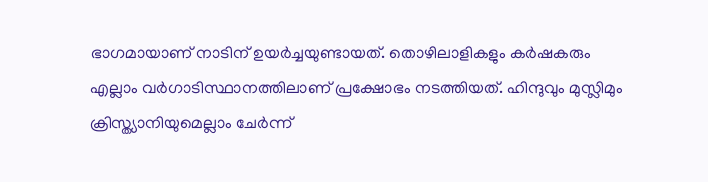ഭാഗമായാണ് നാടിന് ഉയർച്ചയുണ്ടായത്. തൊഴിലാളികളും കർഷകരും എല്ലാം വർഗാടിസ്ഥാനത്തിലാണ് പ്രക്ഷോഭം നടത്തിയത്. ഹിന്ദുവും മുസ്ലിമും ക്രിസ്ത്യാനിയുമെല്ലാം ചേർന്ന്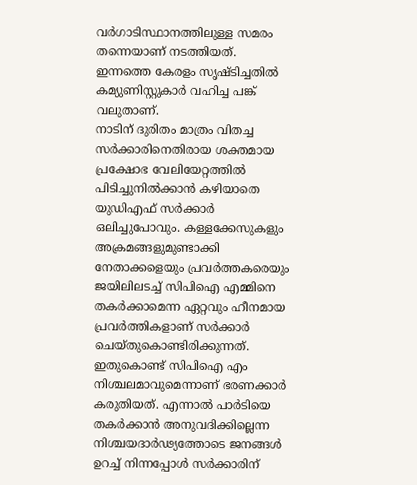വർഗാടിസ്ഥാനത്തിലുള്ള സമരം തന്നെയാണ് നടത്തിയത്.  ഇന്നത്തെ കേരളം സൃഷ്ടിച്ചതിൽ കമ്യുണിസ്റ്റുകാർ വഹിച്ച പങ്ക് വലുതാണ്.
നാടിന് ദുരിതം മാത്രം വിതച്ച സർക്കാരിനെതിരായ ശക്തമായ പ്രക്ഷോഭ വേലിയേറ്റത്തിൽ പിടിച്ചുനിൽക്കാൻ കഴിയാതെ യുഡിഎഫ് സർക്കാർ ഒലിച്ചുപോവും. കള്ളക്കേസുകളും അക്രമങ്ങളുമുണ്ടാക്കി നേതാക്കളെയും പ്രവർത്തകരെയും ജയിലിലടച്ച് സിപിഐ എമ്മിനെ തകർക്കാമെന്ന ഏറ്റവും ഹീനമായ പ്രവർത്തികളാണ് സർക്കാർ ചെയ്തുകൊണ്ടിരിക്കുന്നത്. ഇതുകൊണ്ട് സിപിഐ എം നിശ്ചലമാവുമെന്നാണ് ഭരണക്കാർ കരുതിയത്. എന്നാൽ പാർടിയെ തകർക്കാൻ അനുവദിക്കില്ലെന്ന നിശ്ചയദാർഢ്യത്തോടെ ജനങ്ങൾ ഉറച്ച് നിന്നപ്പോൾ സർക്കാരിന്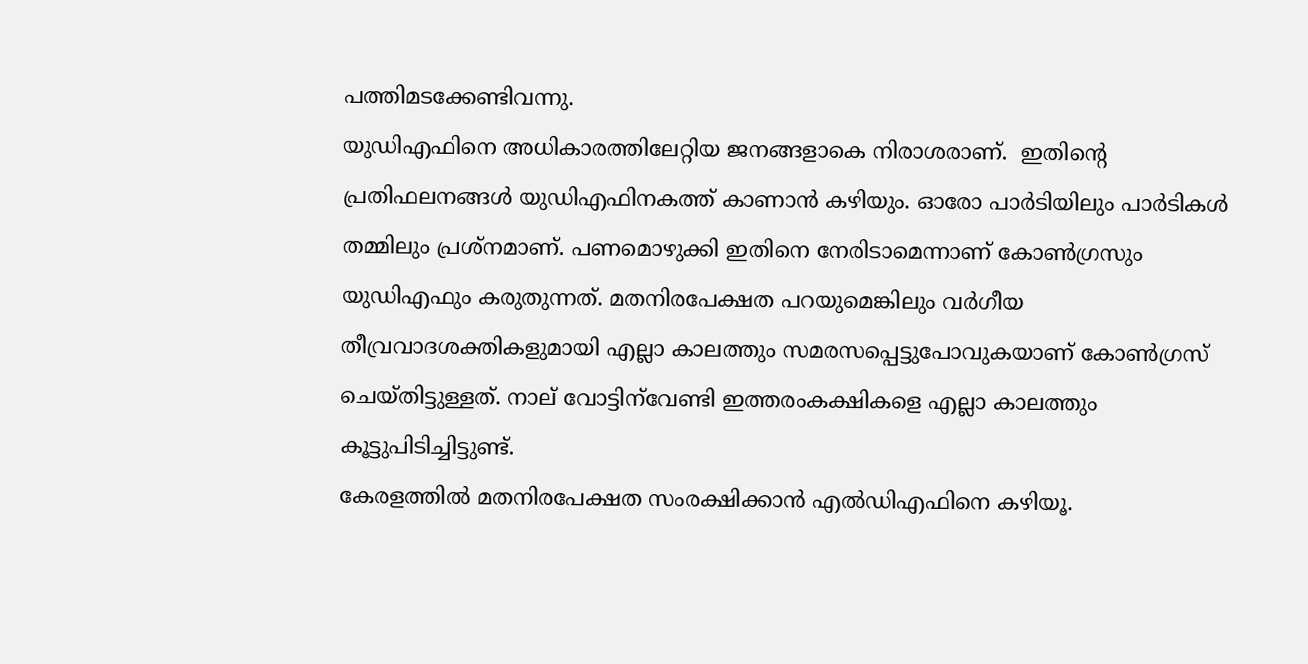പത്തിമടക്കേണ്ടിവന്നു.
യുഡിഎഫിനെ അധികാരത്തിലേറ്റിയ ജനങ്ങളാകെ നിരാശരാണ്.  ഇതിന്റെ പ്രതിഫലനങ്ങൾ യുഡിഎഫിനകത്ത് കാണാൻ കഴിയും. ഓരോ പാർടിയിലും പാർടികൾ തമ്മിലും പ്രശ്‌നമാണ്. പണമൊഴുക്കി ഇതിനെ നേരിടാമെന്നാണ് കോൺഗ്രസും യുഡിഎഫും കരുതുന്നത്. മതനിരപേക്ഷത പറയുമെങ്കിലും വർഗീയ തീവ്രവാദശക്തികളുമായി എല്ലാ കാലത്തും സമരസപ്പെട്ടുപോവുകയാണ് കോൺഗ്രസ് ചെയ്തിട്ടുള്ളത്. നാല് വോട്ടിന്‌വേണ്ടി ഇത്തരംകക്ഷികളെ എല്ലാ കാലത്തും കൂട്ടുപിടിച്ചിട്ടുണ്ട്.
കേരളത്തിൽ മതനിരപേക്ഷത സംരക്ഷിക്കാൻ എൽഡിഎഫിനെ കഴിയൂ.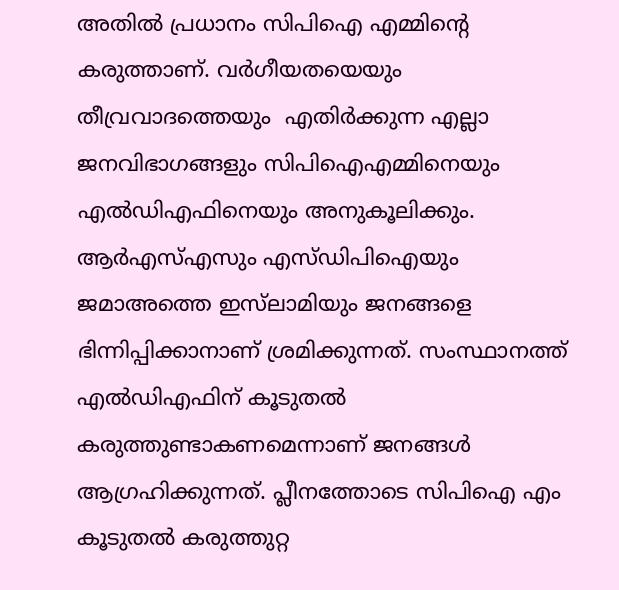അതിൽ പ്രധാനം സിപിഐ എമ്മിന്റെ കരുത്താണ്. വർഗീയതയെയും തീവ്രവാദത്തെയും  എതിർക്കുന്ന എല്ലാ ജനവിഭാഗങ്ങളും സിപിഐഎമ്മിനെയും എൽഡിഎഫിനെയും അനുകൂലിക്കും. ആർഎസ്എസും എസ്ഡിപിഐയും ജമാഅത്തെ ഇസ്‌ലാമിയും ജനങ്ങളെ ഭിന്നിപ്പിക്കാനാണ് ശ്രമിക്കുന്നത്. സംസ്ഥാനത്ത് എൽഡിഎഫിന് കൂടുതൽ കരുത്തുണ്ടാകണമെന്നാണ് ജനങ്ങൾ ആഗ്രഹിക്കുന്നത്. പ്ലീനത്തോടെ സിപിഐ എം കൂടുതൽ കരുത്തുറ്റ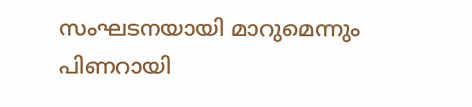സംഘടനയായി മാറുമെന്നും പിണറായി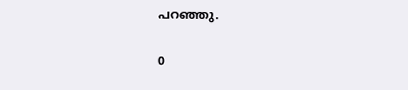പറഞ്ഞു.

0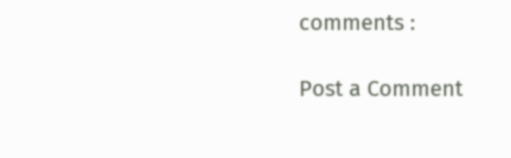comments :

Post a Comment